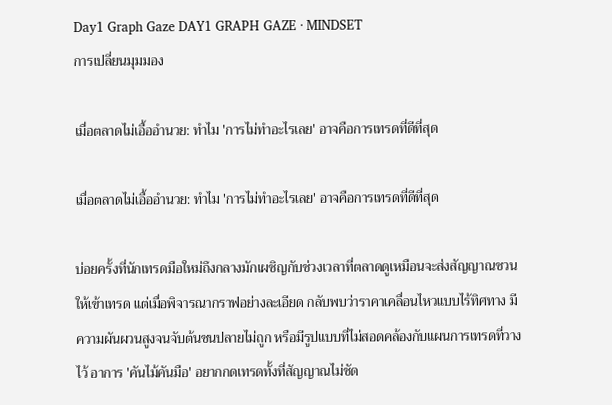Day1 Graph Gaze DAY1 GRAPH GAZE · MINDSET
การเปลี่ยนมุมมอง

เมื่อตลาดไม่เอื้ออำนวย: ทำไม 'การไม่ทำอะไรเลย' อาจคือการเทรดที่ดีที่สุด

เมื่อตลาดไม่เอื้ออำนวย: ทำไม 'การไม่ทำอะไรเลย' อาจคือการเทรดที่ดีที่สุด

บ่อยครั้งที่นักเทรดมือใหม่ถึงกลางมักเผชิญกับช่วงเวลาที่ตลาดดูเหมือนจะส่งสัญญาณชวนให้เข้าเทรด แต่เมื่อพิจารณากราฟอย่างละเอียด กลับพบว่าราคาเคลื่อนไหวแบบไร้ทิศทาง มีความผันผวนสูงจนจับต้นชนปลายไม่ถูก หรือมีรูปแบบที่ไม่สอดคล้องกับแผนการเทรดที่วางไว้ อาการ 'คันไม้คันมือ' อยากกดเทรดทั้งที่สัญญาณไม่ชัด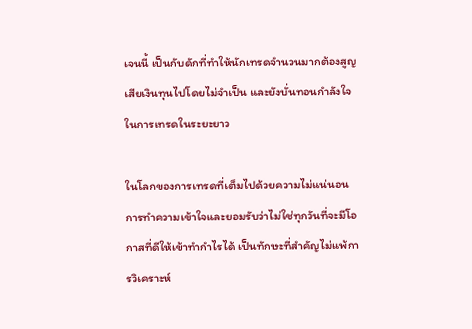เจนนี้ เป็นกับดักที่ทำให้นักเทรดจำนวนมากต้องสูญเสียเงินทุนไปโดยไม่จำเป็น และยังบั่นทอนกำลังใจในการเทรดในระยะยาว

ในโลกของการเทรดที่เต็มไปด้วยความไม่แน่นอน การทำความเข้าใจและยอมรับว่าไม่ใช่ทุกวันที่จะมีโอกาสที่ดีให้เข้าทำกำไรได้ เป็นทักษะที่สำคัญไม่แพ้การวิเคราะห์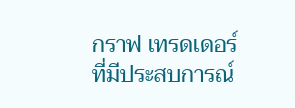กราฟ เทรดเดอร์ที่มีประสบการณ์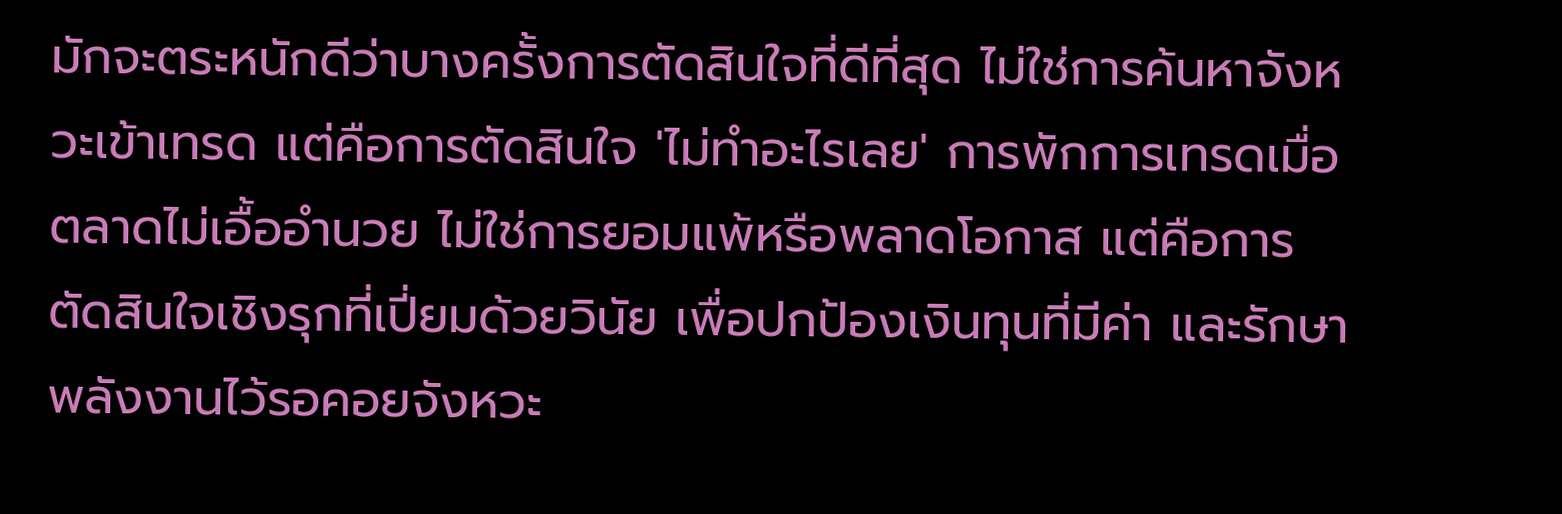มักจะตระหนักดีว่าบางครั้งการตัดสินใจที่ดีที่สุด ไม่ใช่การค้นหาจังหวะเข้าเทรด แต่คือการตัดสินใจ 'ไม่ทำอะไรเลย' การพักการเทรดเมื่อตลาดไม่เอื้ออำนวย ไม่ใช่การยอมแพ้หรือพลาดโอกาส แต่คือการตัดสินใจเชิงรุกที่เปี่ยมด้วยวินัย เพื่อปกป้องเงินทุนที่มีค่า และรักษาพลังงานไว้รอคอยจังหวะ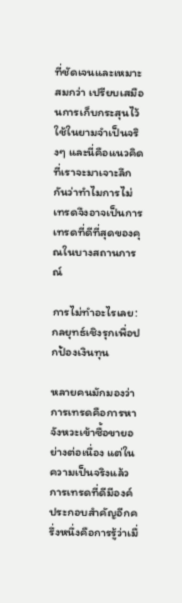ที่ชัดเจนและเหมาะสมกว่า เปรียบเสมือนการเก็บกระสุนไว้ใช้ในยามจำเป็นจริงๆ และนี่คือแนวคิดที่เราจะมาเจาะลึกกันว่าทำไมการไม่เทรดจึงอาจเป็นการเทรดที่ดีที่สุดของคุณในบางสถานการณ์

การไม่ทำอะไรเลย: กลยุทธ์เชิงรุกเพื่อปกป้องเงินทุน

หลายคนมักมองว่าการเทรดคือการหาจังหวะเข้าซื้อขายอย่างต่อเนื่อง แต่ในความเป็นจริงแล้ว การเทรดที่ดีมีองค์ประกอบสำคัญอีกครึ่งหนึ่งคือการรู้ว่าเมื่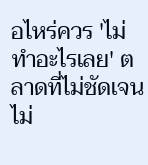อไหร่ควร 'ไม่ทำอะไรเลย' ตลาดที่ไม่ชัดเจน ไม่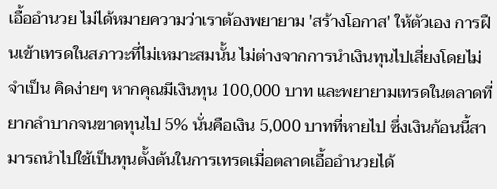เอื้ออำนวย ไม่ได้หมายความว่าเราต้องพยายาม 'สร้างโอกาส' ให้ตัวเอง การฝืนเข้าเทรดในสภาวะที่ไม่เหมาะสมนั้น ไม่ต่างจากการนำเงินทุนไปเสี่ยงโดยไม่จำเป็น คิดง่ายๆ หากคุณมีเงินทุน 100,000 บาท และพยายามเทรดในตลาดที่ยากลำบากจนขาดทุนไป 5% นั่นคือเงิน 5,000 บาทที่หายไป ซึ่งเงินก้อนนี้สามารถนำไปใช้เป็นทุนตั้งต้นในการเทรดเมื่อตลาดเอื้ออำนวยได้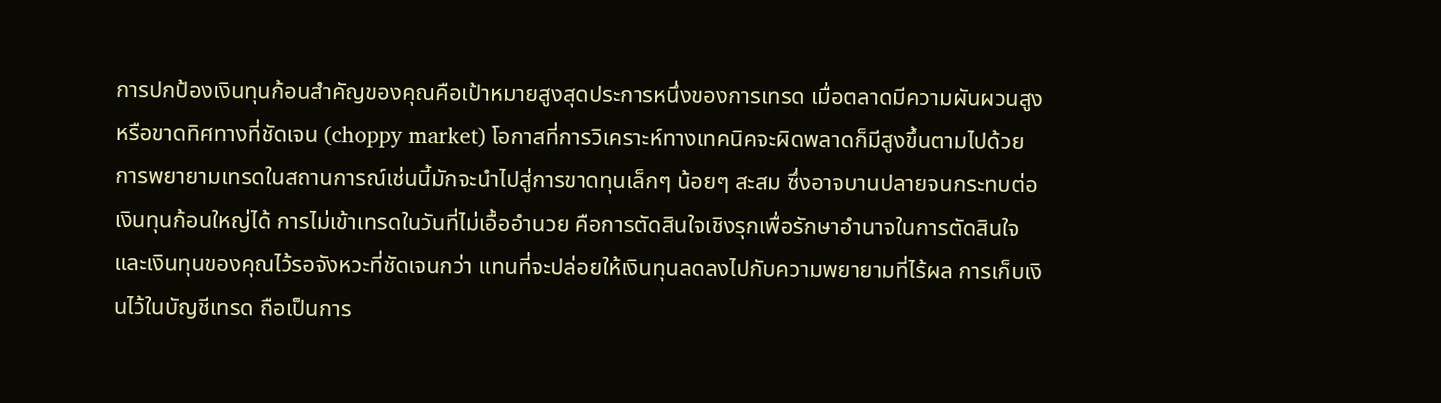การปกป้องเงินทุนก้อนสำคัญของคุณคือเป้าหมายสูงสุดประการหนึ่งของการเทรด เมื่อตลาดมีความผันผวนสูง หรือขาดทิศทางที่ชัดเจน (choppy market) โอกาสที่การวิเคราะห์ทางเทคนิคจะผิดพลาดก็มีสูงขึ้นตามไปด้วย การพยายามเทรดในสถานการณ์เช่นนี้มักจะนำไปสู่การขาดทุนเล็กๆ น้อยๆ สะสม ซึ่งอาจบานปลายจนกระทบต่อเงินทุนก้อนใหญ่ได้ การไม่เข้าเทรดในวันที่ไม่เอื้ออำนวย คือการตัดสินใจเชิงรุกเพื่อรักษาอำนาจในการตัดสินใจและเงินทุนของคุณไว้รอจังหวะที่ชัดเจนกว่า แทนที่จะปล่อยให้เงินทุนลดลงไปกับความพยายามที่ไร้ผล การเก็บเงินไว้ในบัญชีเทรด ถือเป็นการ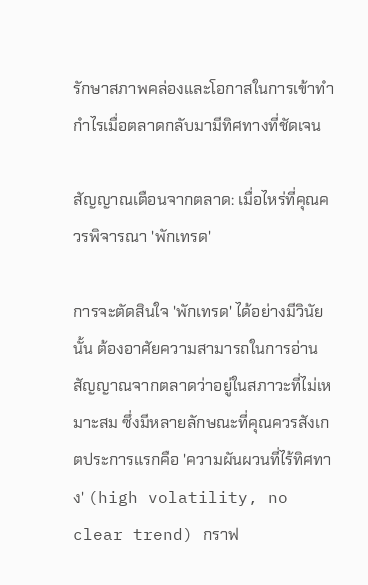รักษาสภาพคล่องและโอกาสในการเข้าทำกำไรเมื่อตลาดกลับมามีทิศทางที่ชัดเจน

สัญญาณเตือนจากตลาด: เมื่อไหร่ที่คุณควรพิจารณา 'พักเทรด'

การจะตัดสินใจ 'พักเทรด' ได้อย่างมีวินัยนั้น ต้องอาศัยความสามารถในการอ่านสัญญาณจากตลาดว่าอยู่ในสภาวะที่ไม่เหมาะสม ซึ่งมีหลายลักษณะที่คุณควรสังเกตประการแรกคือ 'ความผันผวนที่ไร้ทิศทาง' (high volatility, no clear trend) กราฟ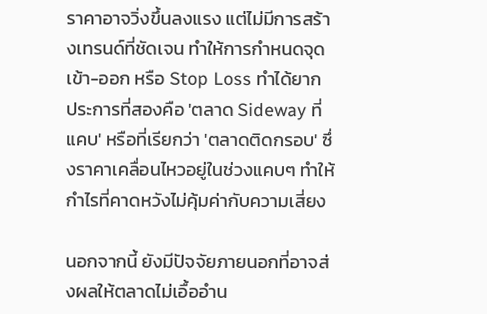ราคาอาจวิ่งขึ้นลงแรง แต่ไม่มีการสร้างเทรนด์ที่ชัดเจน ทำให้การกำหนดจุดเข้า-ออก หรือ Stop Loss ทำได้ยาก ประการที่สองคือ 'ตลาด Sideway ที่แคบ' หรือที่เรียกว่า 'ตลาดติดกรอบ' ซึ่งราคาเคลื่อนไหวอยู่ในช่วงแคบๆ ทำให้กำไรที่คาดหวังไม่คุ้มค่ากับความเสี่ยง

นอกจากนี้ ยังมีปัจจัยภายนอกที่อาจส่งผลให้ตลาดไม่เอื้ออำน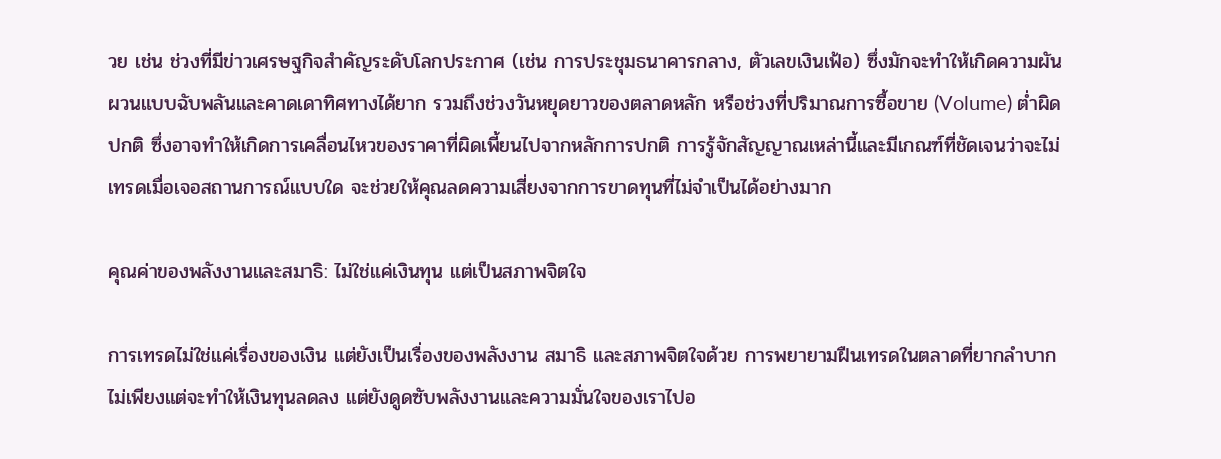วย เช่น ช่วงที่มีข่าวเศรษฐกิจสำคัญระดับโลกประกาศ (เช่น การประชุมธนาคารกลาง, ตัวเลขเงินเฟ้อ) ซึ่งมักจะทำให้เกิดความผันผวนแบบฉับพลันและคาดเดาทิศทางได้ยาก รวมถึงช่วงวันหยุดยาวของตลาดหลัก หรือช่วงที่ปริมาณการซื้อขาย (Volume) ต่ำผิดปกติ ซึ่งอาจทำให้เกิดการเคลื่อนไหวของราคาที่ผิดเพี้ยนไปจากหลักการปกติ การรู้จักสัญญาณเหล่านี้และมีเกณฑ์ที่ชัดเจนว่าจะไม่เทรดเมื่อเจอสถานการณ์แบบใด จะช่วยให้คุณลดความเสี่ยงจากการขาดทุนที่ไม่จำเป็นได้อย่างมาก

คุณค่าของพลังงานและสมาธิ: ไม่ใช่แค่เงินทุน แต่เป็นสภาพจิตใจ

การเทรดไม่ใช่แค่เรื่องของเงิน แต่ยังเป็นเรื่องของพลังงาน สมาธิ และสภาพจิตใจด้วย การพยายามฝืนเทรดในตลาดที่ยากลำบาก ไม่เพียงแต่จะทำให้เงินทุนลดลง แต่ยังดูดซับพลังงานและความมั่นใจของเราไปอ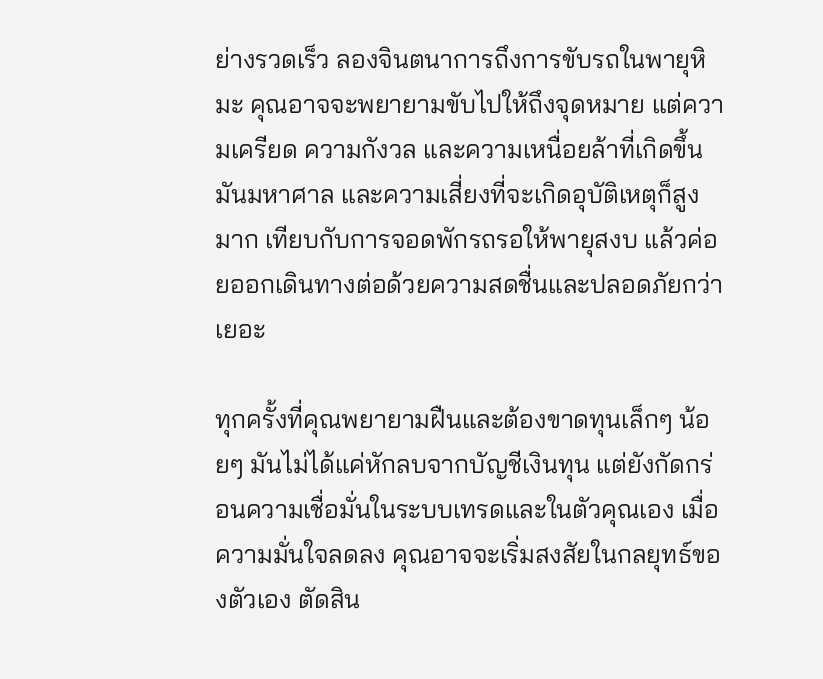ย่างรวดเร็ว ลองจินตนาการถึงการขับรถในพายุหิมะ คุณอาจจะพยายามขับไปให้ถึงจุดหมาย แต่ความเครียด ความกังวล และความเหนื่อยล้าที่เกิดขึ้นมันมหาศาล และความเสี่ยงที่จะเกิดอุบัติเหตุก็สูงมาก เทียบกับการจอดพักรถรอให้พายุสงบ แล้วค่อยออกเดินทางต่อด้วยความสดชื่นและปลอดภัยกว่าเยอะ

ทุกครั้งที่คุณพยายามฝืนและต้องขาดทุนเล็กๆ น้อยๆ มันไม่ได้แค่หักลบจากบัญชีเงินทุน แต่ยังกัดกร่อนความเชื่อมั่นในระบบเทรดและในตัวคุณเอง เมื่อความมั่นใจลดลง คุณอาจจะเริ่มสงสัยในกลยุทธ์ของตัวเอง ตัดสิน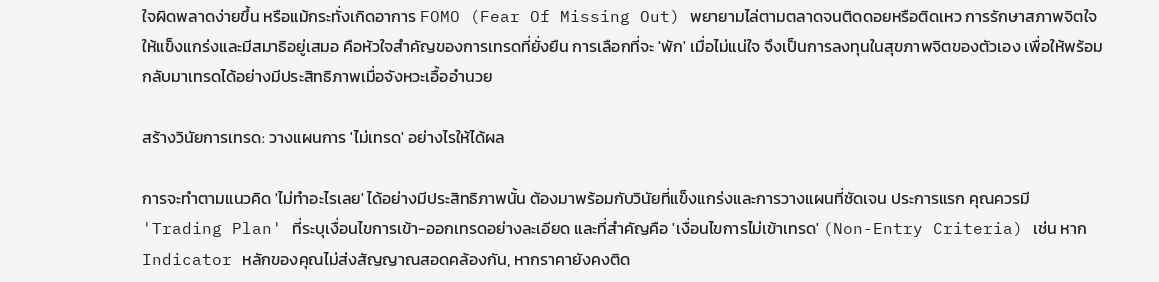ใจผิดพลาดง่ายขึ้น หรือแม้กระทั่งเกิดอาการ FOMO (Fear Of Missing Out) พยายามไล่ตามตลาดจนติดดอยหรือติดเหว การรักษาสภาพจิตใจให้แข็งแกร่งและมีสมาธิอยู่เสมอ คือหัวใจสำคัญของการเทรดที่ยั่งยืน การเลือกที่จะ 'พัก' เมื่อไม่แน่ใจ จึงเป็นการลงทุนในสุขภาพจิตของตัวเอง เพื่อให้พร้อมกลับมาเทรดได้อย่างมีประสิทธิภาพเมื่อจังหวะเอื้ออำนวย

สร้างวินัยการเทรด: วางแผนการ 'ไม่เทรด' อย่างไรให้ได้ผล

การจะทำตามแนวคิด 'ไม่ทำอะไรเลย' ได้อย่างมีประสิทธิภาพนั้น ต้องมาพร้อมกับวินัยที่แข็งแกร่งและการวางแผนที่ชัดเจน ประการแรก คุณควรมี 'Trading Plan' ที่ระบุเงื่อนไขการเข้า-ออกเทรดอย่างละเอียด และที่สำคัญคือ 'เงื่อนไขการไม่เข้าเทรด' (Non-Entry Criteria) เช่น หาก Indicator หลักของคุณไม่ส่งสัญญาณสอดคล้องกัน, หากราคายังคงติด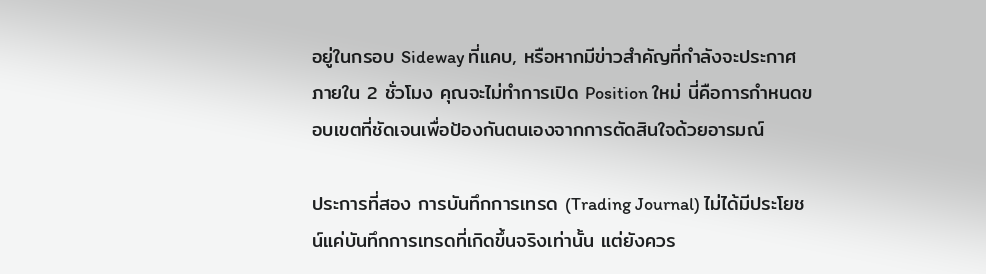อยู่ในกรอบ Sideway ที่แคบ, หรือหากมีข่าวสำคัญที่กำลังจะประกาศภายใน 2 ชั่วโมง คุณจะไม่ทำการเปิด Position ใหม่ นี่คือการกำหนดขอบเขตที่ชัดเจนเพื่อป้องกันตนเองจากการตัดสินใจด้วยอารมณ์

ประการที่สอง การบันทึกการเทรด (Trading Journal) ไม่ได้มีประโยชน์แค่บันทึกการเทรดที่เกิดขึ้นจริงเท่านั้น แต่ยังควร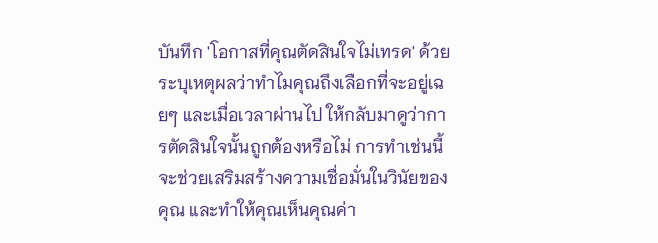บันทึก 'โอกาสที่คุณตัดสินใจไม่เทรด' ด้วย ระบุเหตุผลว่าทำไมคุณถึงเลือกที่จะอยู่เฉยๆ และเมื่อเวลาผ่านไป ให้กลับมาดูว่าการตัดสินใจนั้นถูกต้องหรือไม่ การทำเช่นนี้จะช่วยเสริมสร้างความเชื่อมั่นในวินัยของคุณ และทำให้คุณเห็นคุณค่า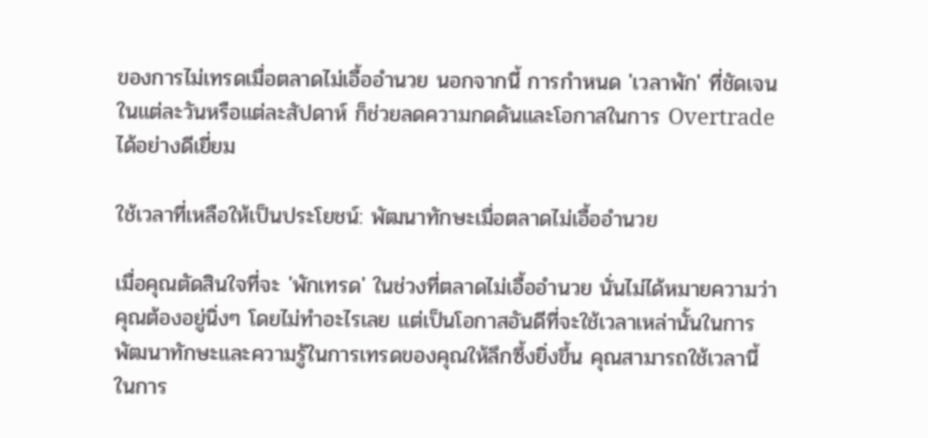ของการไม่เทรดเมื่อตลาดไม่เอื้ออำนวย นอกจากนี้ การกำหนด 'เวลาพัก' ที่ชัดเจนในแต่ละวันหรือแต่ละสัปดาห์ ก็ช่วยลดความกดดันและโอกาสในการ Overtrade ได้อย่างดีเยี่ยม

ใช้เวลาที่เหลือให้เป็นประโยชน์: พัฒนาทักษะเมื่อตลาดไม่เอื้ออำนวย

เมื่อคุณตัดสินใจที่จะ 'พักเทรด' ในช่วงที่ตลาดไม่เอื้ออำนวย นั่นไม่ได้หมายความว่าคุณต้องอยู่นิ่งๆ โดยไม่ทำอะไรเลย แต่เป็นโอกาสอันดีที่จะใช้เวลาเหล่านั้นในการพัฒนาทักษะและความรู้ในการเทรดของคุณให้ลึกซึ้งยิ่งขึ้น คุณสามารถใช้เวลานี้ในการ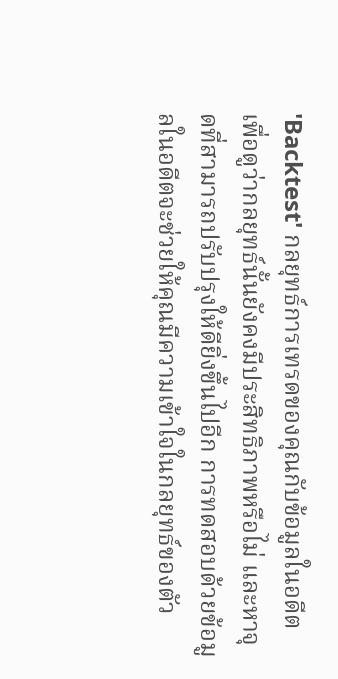'Backtest' กลยุทธ์การเทรดของคุณกับข้อมูลในอดีต เพื่อดูว่ากลยุทธ์นั้นยังคงมีประสิทธิภาพหรือไม่ และหาจุดที่สามารถปรับปรุงให้ดียิ่งขึ้นไปอีก การทดสอบด้วยข้อมูลในอดีตจะช่วยให้คุณมีความเข้าใจในกลยุทธ์ของตัว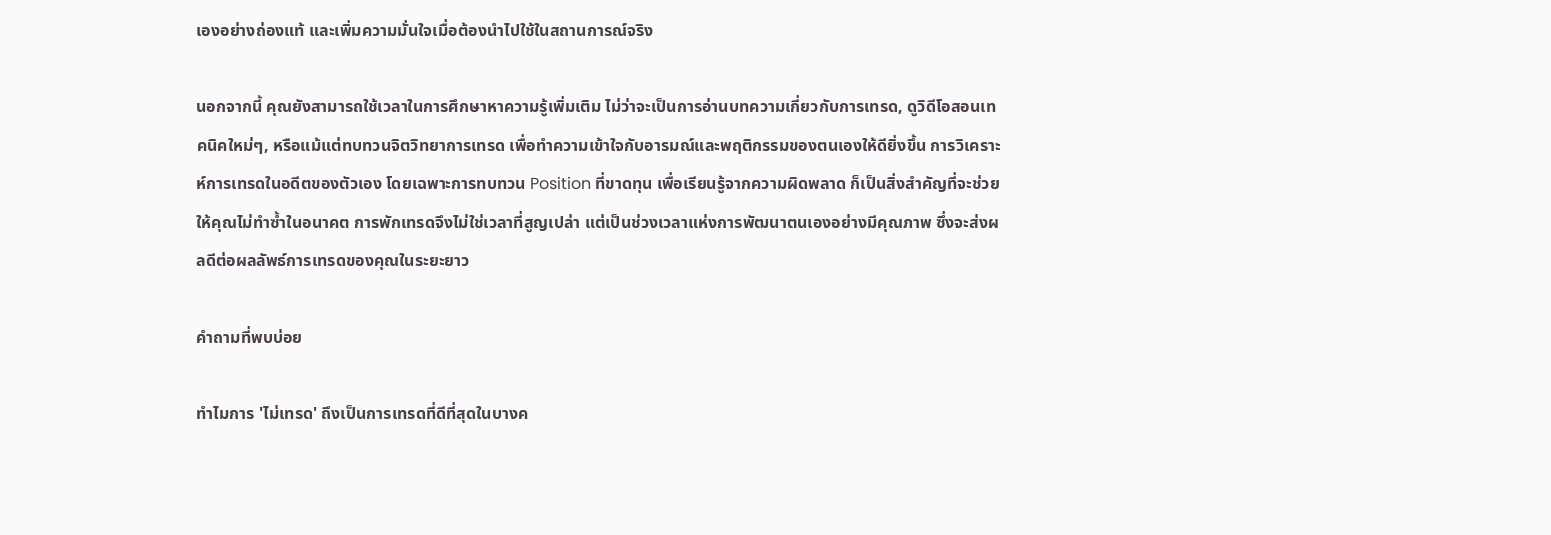เองอย่างถ่องแท้ และเพิ่มความมั่นใจเมื่อต้องนำไปใช้ในสถานการณ์จริง

นอกจากนี้ คุณยังสามารถใช้เวลาในการศึกษาหาความรู้เพิ่มเติม ไม่ว่าจะเป็นการอ่านบทความเกี่ยวกับการเทรด, ดูวิดีโอสอนเทคนิคใหม่ๆ, หรือแม้แต่ทบทวนจิตวิทยาการเทรด เพื่อทำความเข้าใจกับอารมณ์และพฤติกรรมของตนเองให้ดียิ่งขึ้น การวิเคราะห์การเทรดในอดีตของตัวเอง โดยเฉพาะการทบทวน Position ที่ขาดทุน เพื่อเรียนรู้จากความผิดพลาด ก็เป็นสิ่งสำคัญที่จะช่วยให้คุณไม่ทำซ้ำในอนาคต การพักเทรดจึงไม่ใช่เวลาที่สูญเปล่า แต่เป็นช่วงเวลาแห่งการพัฒนาตนเองอย่างมีคุณภาพ ซึ่งจะส่งผลดีต่อผลลัพธ์การเทรดของคุณในระยะยาว

คำถามที่พบบ่อย

ทำไมการ 'ไม่เทรด' ถึงเป็นการเทรดที่ดีที่สุดในบางค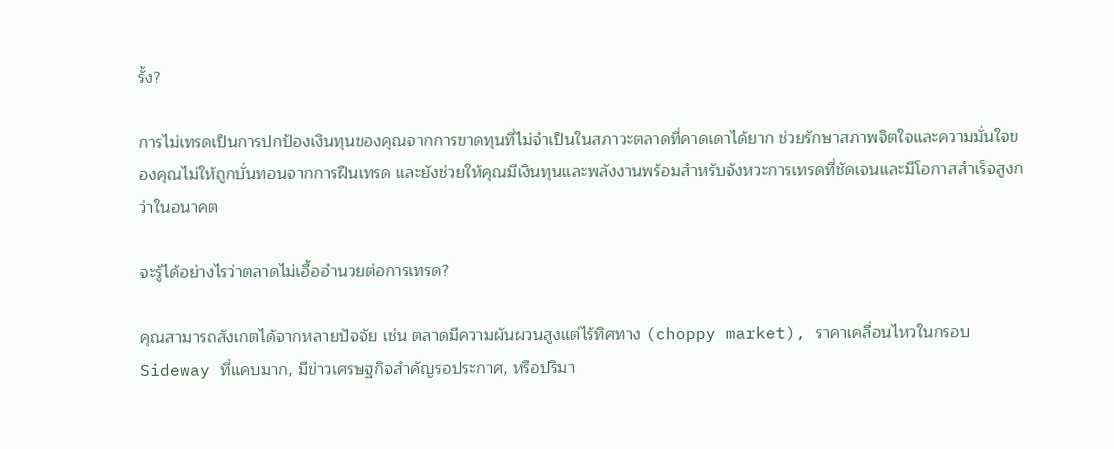รั้ง?

การไม่เทรดเป็นการปกป้องเงินทุนของคุณจากการขาดทุนที่ไม่จำเป็นในสภาวะตลาดที่คาดเดาได้ยาก ช่วยรักษาสภาพจิตใจและความมั่นใจของคุณไม่ให้ถูกบั่นทอนจากการฝืนเทรด และยังช่วยให้คุณมีเงินทุนและพลังงานพร้อมสำหรับจังหวะการเทรดที่ชัดเจนและมีโอกาสสำเร็จสูงกว่าในอนาคต

จะรู้ได้อย่างไรว่าตลาดไม่เอื้ออำนวยต่อการเทรด?

คุณสามารถสังเกตได้จากหลายปัจจัย เช่น ตลาดมีความผันผวนสูงแต่ไร้ทิศทาง (choppy market), ราคาเคลื่อนไหวในกรอบ Sideway ที่แคบมาก, มีข่าวเศรษฐกิจสำคัญรอประกาศ, หรือปริมา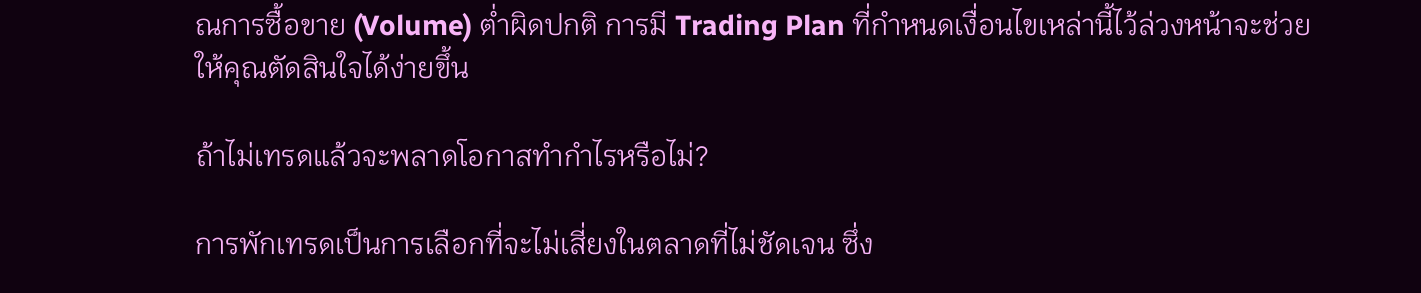ณการซื้อขาย (Volume) ต่ำผิดปกติ การมี Trading Plan ที่กำหนดเงื่อนไขเหล่านี้ไว้ล่วงหน้าจะช่วยให้คุณตัดสินใจได้ง่ายขึ้น

ถ้าไม่เทรดแล้วจะพลาดโอกาสทำกำไรหรือไม่?

การพักเทรดเป็นการเลือกที่จะไม่เสี่ยงในตลาดที่ไม่ชัดเจน ซึ่ง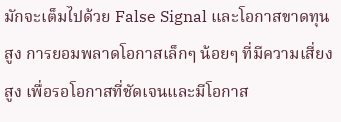มักจะเต็มไปด้วย False Signal และโอกาสขาดทุนสูง การยอมพลาดโอกาสเล็กๆ น้อยๆ ที่มีความเสี่ยงสูง เพื่อรอโอกาสที่ชัดเจนและมีโอกาส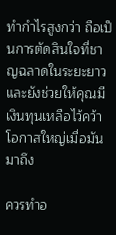ทำกำไรสูงกว่า ถือเป็นการตัดสินใจที่ชาญฉลาดในระยะยาว และยังช่วยให้คุณมีเงินทุนเหลือไว้คว้าโอกาสใหญ่เมื่อมันมาถึง

ควรทำอ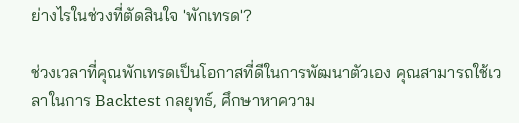ย่างไรในช่วงที่ตัดสินใจ 'พักเทรด'?

ช่วงเวลาที่คุณพักเทรดเป็นโอกาสที่ดีในการพัฒนาตัวเอง คุณสามารถใช้เวลาในการ Backtest กลยุทธ์, ศึกษาหาความ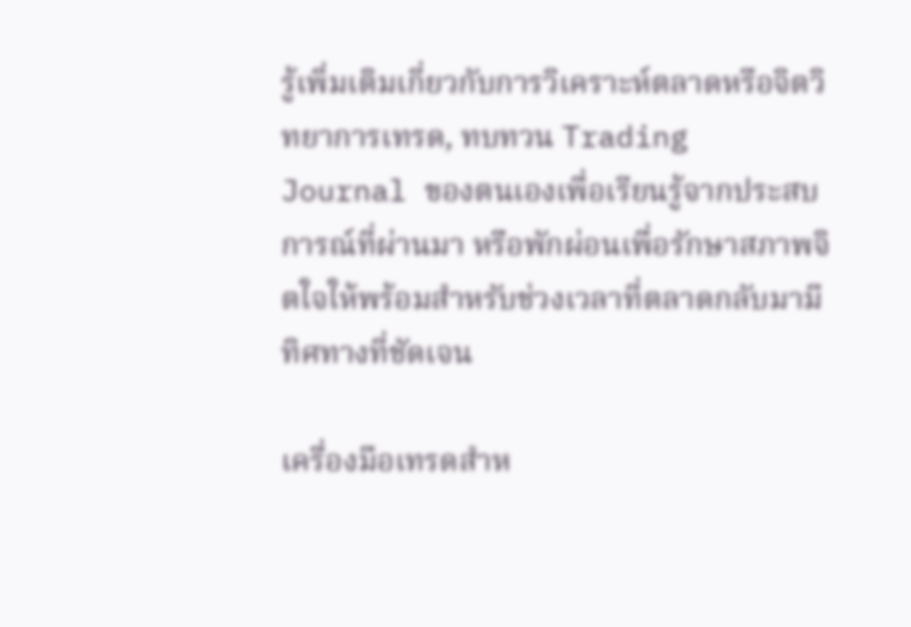รู้เพิ่มเติมเกี่ยวกับการวิเคราะห์ตลาดหรือจิตวิทยาการเทรด, ทบทวน Trading Journal ของตนเองเพื่อเรียนรู้จากประสบการณ์ที่ผ่านมา หรือพักผ่อนเพื่อรักษาสภาพจิตใจให้พร้อมสำหรับช่วงเวลาที่ตลาดกลับมามีทิศทางที่ชัดเจน

เครื่องมือเทรดสำห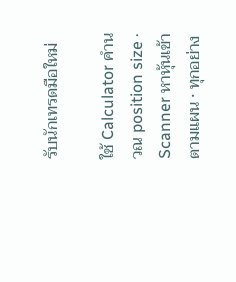รับนักเทรดมือใหม่

ใช้ Calculator คำนวณ position size · Scanner หาหุ้นเข้าตามแผน · ทุกอย่าง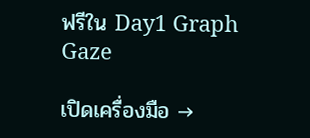ฟรีใน Day1 Graph Gaze

เปิดเครื่องมือ →